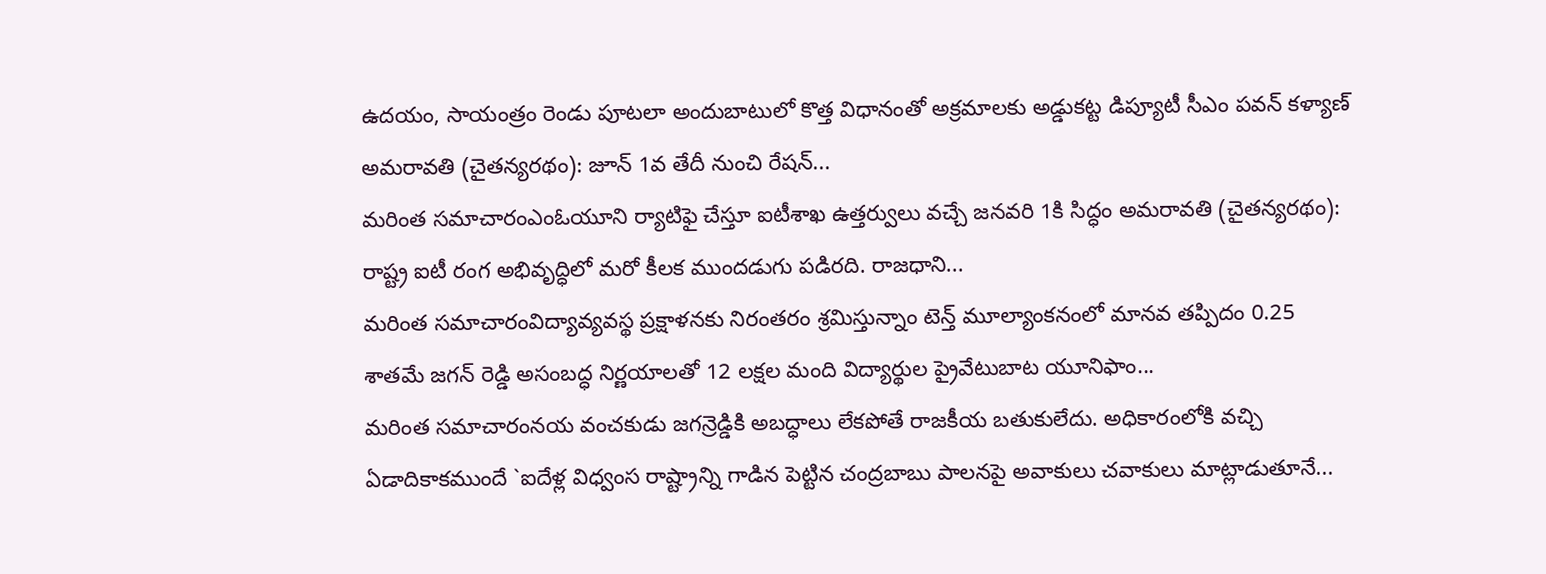ఉదయం, సాయంత్రం రెండు పూటలా అందుబాటులో కొత్త విధానంతో అక్రమాలకు అడ్డుకట్ట డిప్యూటీ సీఎం పవన్ కళ్యాణ్ అమరావతి (చైతన్యరథం): జూన్ 1వ తేదీ నుంచి రేషన్...
మరింత సమాచారంఎంఓయూని ర్యాటిఫై చేస్తూ ఐటీశాఖ ఉత్తర్వులు వచ్చే జనవరి 1కి సిద్ధం అమరావతి (చైతన్యరథం): రాష్ట్ర ఐటీ రంగ అభివృద్ధిలో మరో కీలక ముందడుగు పడిరది. రాజధాని...
మరింత సమాచారంవిద్యావ్యవస్థ ప్రక్షాళనకు నిరంతరం శ్రమిస్తున్నాం టెన్త్ మూల్యాంకనంలో మానవ తప్పిదం 0.25 శాతమే జగన్ రెడ్డి అసంబద్ధ నిర్ణయాలతో 12 లక్షల మంది విద్యార్థుల ప్రైవేటుబాట యూనిఫాం...
మరింత సమాచారంనయ వంచకుడు జగన్రెడ్డికి అబద్ధాలు లేకపోతే రాజకీయ బతుకులేదు. అధికారంలోకి వచ్చి ఏడాదికాకముందే `ఐదేళ్ల విధ్వంస రాష్ట్రాన్ని గాడిన పెట్టిన చంద్రబాబు పాలనపై అవాకులు చవాకులు మాట్లాడుతూనే...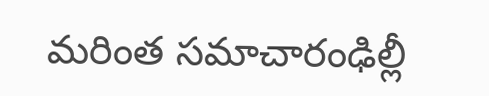మరింత సమాచారంఢిల్లీ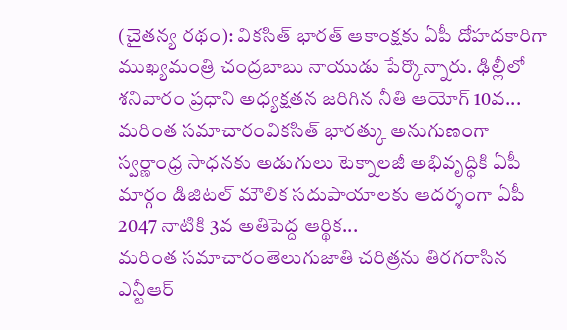(చైతన్య రథం): వికసిత్ భారత్ ఆకాంక్షకు ఏపీ దోహదకారిగా ముఖ్యమంత్రి చంద్రబాబు నాయుడు పేర్కొన్నారు. ఢిల్లీలో శనివారం ప్రధాని అధ్యక్షతన జరిగిన నీతి ఆయోగ్ 10వ...
మరింత సమాచారంవికసిత్ భారత్కు అనుగుణంగా స్వర్ణాంధ్ర సాధనకు అడుగులు టెక్నాలజీ అభివృద్ధికి ఏపీ మార్గం డిజిటల్ మౌలిక సదుపాయాలకు ఆదర్శంగా ఏపీ 2047 నాటికి 3వ అతిపెద్ద ఆర్థిక...
మరింత సమాచారంతెలుగుజాతి చరిత్రను తిరగరాసిన ఎన్టీఆర్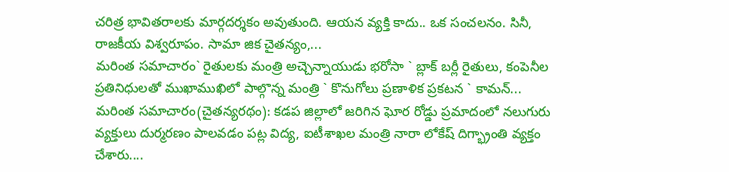చరిత్ర భావితరాలకు మార్గదర్శకం అవుతుంది. ఆయన వ్యక్తి కాదు.. ఒక సంచలనం. సినీ, రాజకీయ విశ్వరూపం. సామా జిక చైతన్యం,...
మరింత సమాచారం` రైతులకు మంత్రి అచ్చెన్నాయుడు భరోసా ` బ్లాక్ బర్లీ రైతులు, కంపెనీల ప్రతినిధులతో ముఖాముఖిలో పాల్గొన్న మంత్రి ` కొనుగోలు ప్రణాళిక ప్రకటన ` కామన్...
మరింత సమాచారం(చైతన్యరథం): కడప జిల్లాలో జరిగిన ఘోర రోడ్డు ప్రమాదంలో నలుగురు వ్యక్తులు దుర్మరణం పాలవడం పట్ల విద్య, ఐటీశాఖల మంత్రి నారా లోకేష్ దిగ్భ్రాంతి వ్యక్తం చేశారు....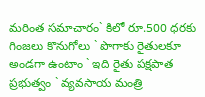మరింత సమాచారం` కిలో రూ.500 ధరకు గింజలు కొనుగోలు ` పొగాకు రైతులకూ అండగా ఉంటాం ` ఇది రైతు పక్షపాత ప్రభుత్వం ` వ్యవసాయ మంత్రి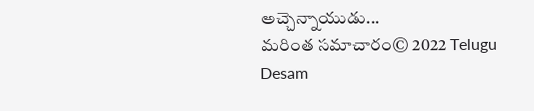అచ్చెన్నాయుడు...
మరింత సమాచారం© 2022 Telugu Desam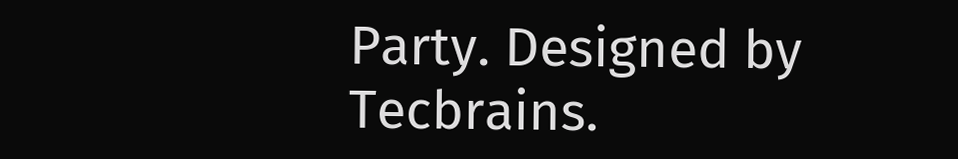Party. Designed by Tecbrains.